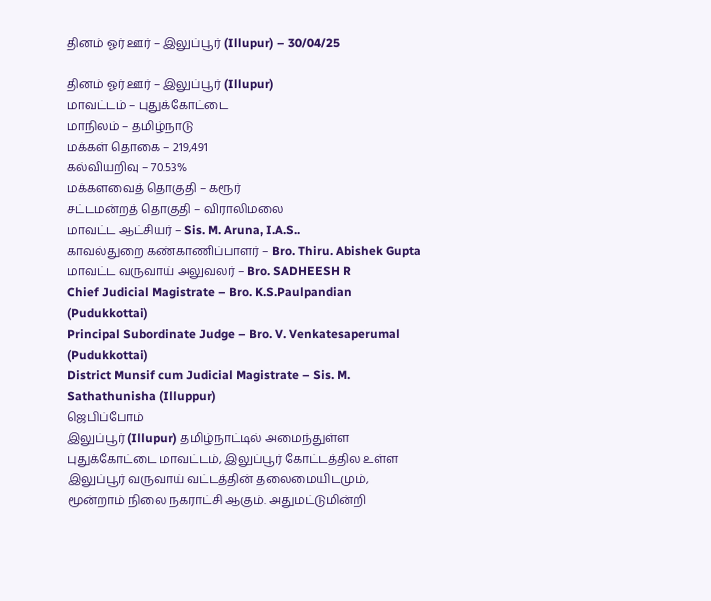தினம் ஓர் ஊர் – இலுப்பூர் (Illupur) – 30/04/25

தினம் ஓர் ஊர் – இலுப்பூர் (Illupur)
மாவட்டம் – புதுக்கோட்டை
மாநிலம் – தமிழ்நாடு
மக்கள் தொகை – 219,491
கல்வியறிவு – 70.53%
மக்களவைத் தொகுதி – கரூர்
சட்டமன்றத் தொகுதி – விராலிமலை
மாவட்ட ஆட்சியர் – Sis. M. Aruna, I.A.S..
காவல்துறை கண்காணிப்பாளர் – Bro. Thiru. Abishek Gupta
மாவட்ட வருவாய் அலுவலர் – Bro. SADHEESH R
Chief Judicial Magistrate – Bro. K.S.Paulpandian (Pudukkottai)
Principal Subordinate Judge – Bro. V. Venkatesaperumal (Pudukkottai)
District Munsif cum Judicial Magistrate – Sis. M. Sathathunisha (Illuppur)
ஜெபிப்போம்
இலுப்பூர் (Illupur) தமிழ்நாட்டில் அமைந்துள்ள புதுக்கோட்டை மாவட்டம், இலுப்பூர் கோட்டத்தில உள்ள இலுப்பூர் வருவாய் வட்டத்தின் தலைமையிடமும், மூன்றாம் நிலை நகராட்சி ஆகும். அதுமட்டுமின்றி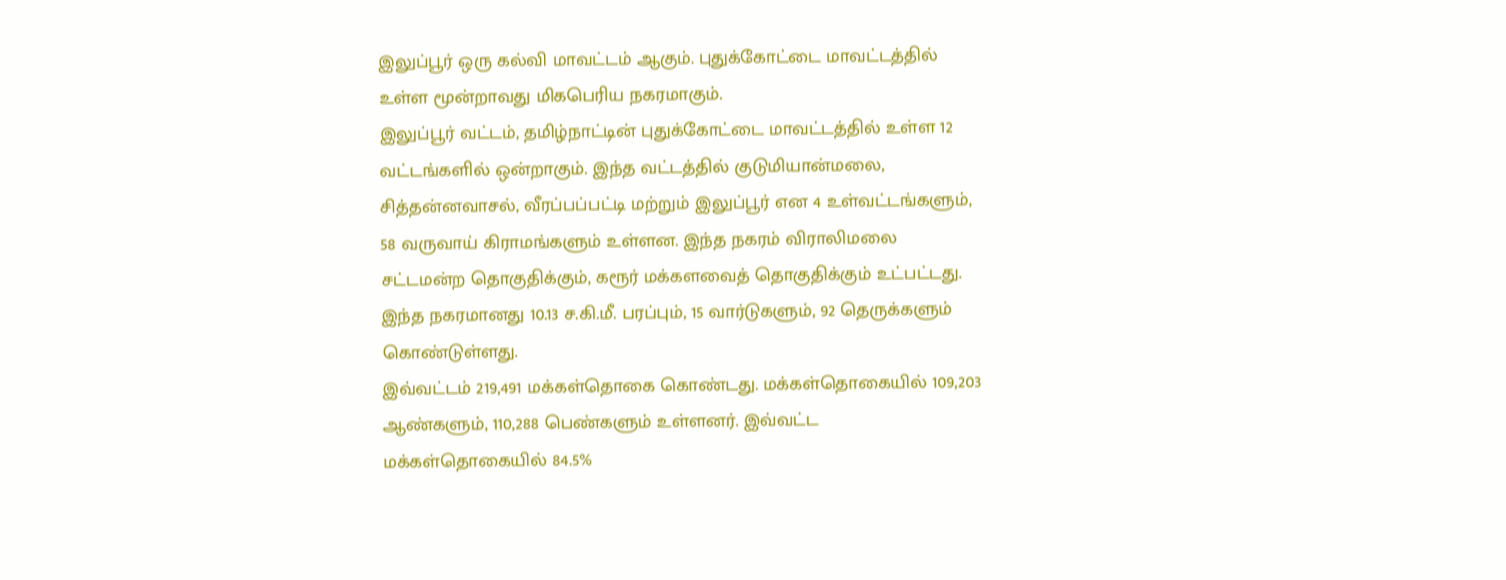இலுப்பூர் ஒரு கல்வி மாவட்டம் ஆகும். புதுக்கோட்டை மாவட்டத்தில் உள்ள மூன்றாவது மிகபெரிய நகரமாகும்.
இலுப்பூர் வட்டம், தமிழ்நாட்டின் புதுக்கோட்டை மாவட்டத்தில் உள்ள 12 வட்டங்களில் ஒன்றாகும். இந்த வட்டத்தில் குடுமியான்மலை, சித்தன்னவாசல், வீரப்பப்பட்டி மற்றும் இலுப்பூர் என 4 உள்வட்டங்களும், 58 வருவாய் கிராமங்களும் உள்ளன. இந்த நகரம் விராலிமலை சட்டமன்ற தொகுதிக்கும், கரூர் மக்களவைத் தொகுதிக்கும் உட்பட்டது. இந்த நகரமானது 10.13 ச.கி.மீ. பரப்பும், 15 வார்டுகளும், 92 தெருக்களும் கொண்டுள்ளது.
இவ்வட்டம் 219,491 மக்கள்தொகை கொண்டது. மக்கள்தொகையில் 109,203 ஆண்களும், 110,288 பெண்களும் உள்ளனர். இவ்வட்ட மக்கள்தொகையில் 84.5%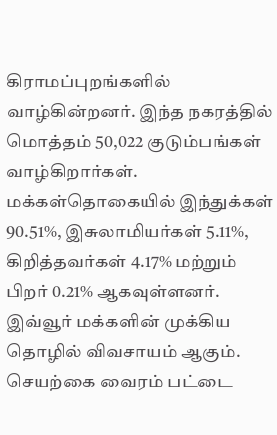கிராமப்புறங்களில் வாழ்கின்றனர். இந்த நகரத்தில் மொத்தம் 50,022 குடும்பங்கள் வாழ்கிறார்கள். மக்கள்தொகையில் இந்துக்கள் 90.51%, இசுலாமியர்கள் 5.11%, கிறித்தவர்கள் 4.17% மற்றும் பிறர் 0.21% ஆகவுள்ளனர்.
இவ்வூர் மக்களின் முக்கிய தொழில் விவசாயம் ஆகும். செயற்கை வைரம் பட்டை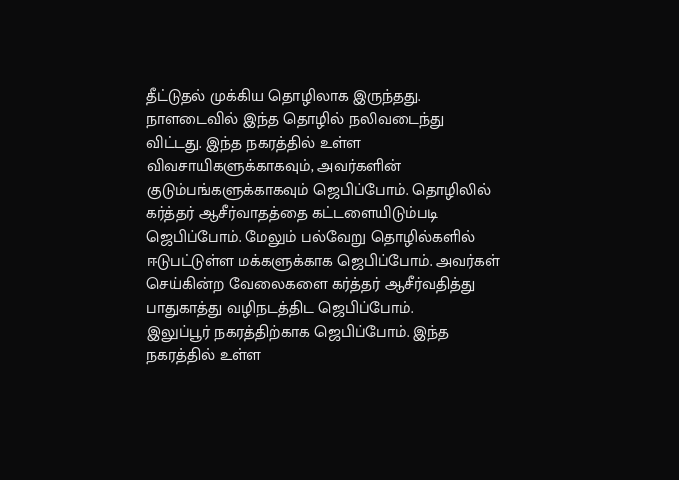தீட்டுதல் முக்கிய தொழிலாக இருந்தது. நாளடைவில் இந்த தொழில் நலிவடைந்து விட்டது. இந்த நகரத்தில் உள்ள விவசாயிகளுக்காகவும், அவர்களின் குடும்பங்களுக்காகவும் ஜெபிப்போம். தொழிலில் கர்த்தர் ஆசீர்வாதத்தை கட்டளையிடும்படி ஜெபிப்போம். மேலும் பல்வேறு தொழில்களில் ஈடுபட்டுள்ள மக்களுக்காக ஜெபிப்போம். அவர்கள் செய்கின்ற வேலைகளை கர்த்தர் ஆசீர்வதித்து பாதுகாத்து வழிநடத்திட ஜெபிப்போம்.
இலுப்பூர் நகரத்திற்காக ஜெபிப்போம். இந்த நகரத்தில் உள்ள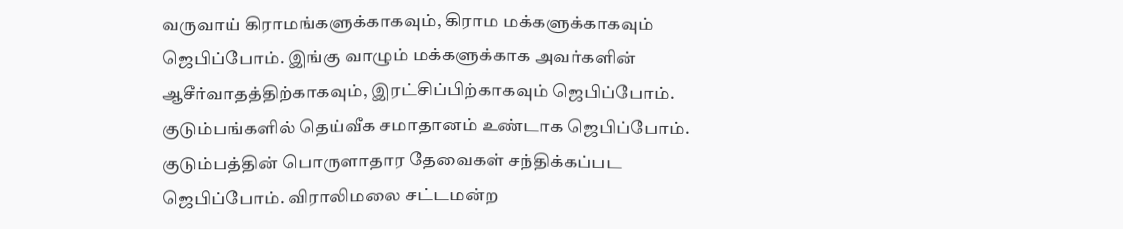வருவாய் கிராமங்களுக்காகவும், கிராம மக்களுக்காகவும் ஜெபிப்போம். இங்கு வாழும் மக்களுக்காக அவர்களின் ஆசீர்வாதத்திற்காகவும், இரட்சிப்பிற்காகவும் ஜெபிப்போம். குடும்பங்களில் தெய்வீக சமாதானம் உண்டாக ஜெபிப்போம். குடும்பத்தின் பொருளாதார தேவைகள் சந்திக்கப்பட ஜெபிப்போம். விராலிமலை சட்டமன்ற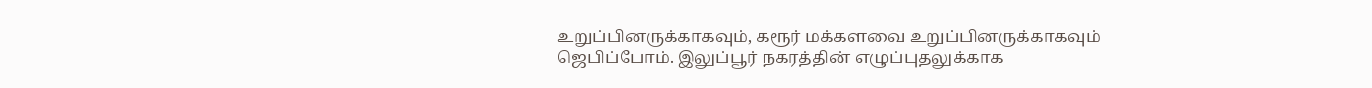உறுப்பினருக்காகவும், கரூர் மக்களவை உறுப்பினருக்காகவும் ஜெபிப்போம். இலுப்பூர் நகரத்தின் எழுப்புதலுக்காக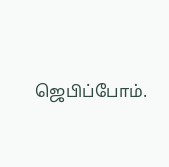ஜெபிப்போம்.